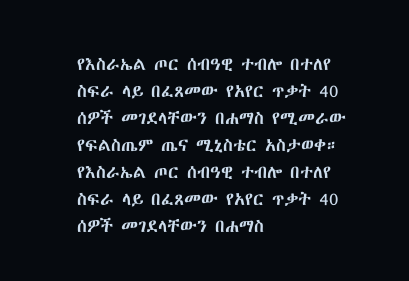የእስራኤል ጦር ሰብዓዊ ተብሎ በተለየ ስፍራ ላይ በፈጸመው የአየር ጥቃት 40 ሰዎች መገደላቸውን በሐማስ የሚመራው የፍልስጤም ጤና ሚኒስቴር አስታወቀ።
የእስራኤል ጦር ሰብዓዊ ተብሎ በተለየ ስፍራ ላይ በፈጸመው የአየር ጥቃት 40 ሰዎች መገደላቸውን በሐማስ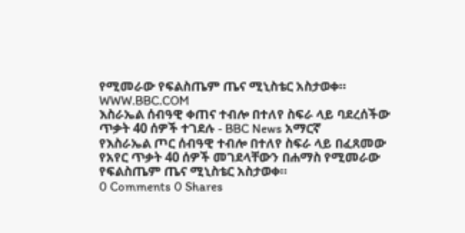የሚመራው የፍልስጤም ጤና ሚኒስቴር አስታወቀ።
WWW.BBC.COM
እስራኤል ሰብዓዊ ቀጠና ተብሎ በተለየ ስፍራ ላይ ባደረሰችው ጥቃት 40 ሰዎች ተገደሉ - BBC News አማርኛ
የእስራኤል ጦር ሰብዓዊ ተብሎ በተለየ ስፍራ ላይ በፈጸመው የአየር ጥቃት 40 ሰዎች መገደላቸውን በሐማስ የሚመራው የፍልስጤም ጤና ሚኒስቴር አስታወቀ።
0 Comments 0 Shares